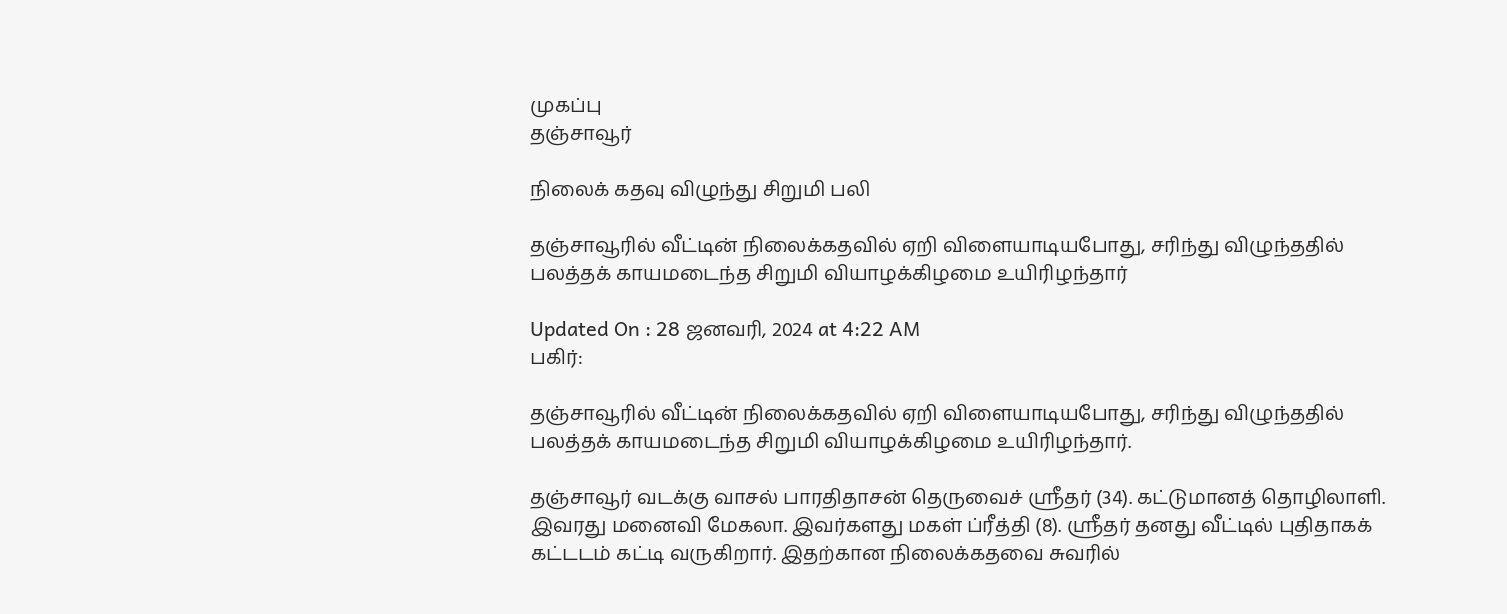முகப்பு
தஞ்சாவூர்

நிலைக் கதவு விழுந்து சிறுமி பலி

தஞ்சாவூரில் வீட்டின் நிலைக்கதவில் ஏறி விளையாடியபோது, சரிந்து விழுந்ததில் பலத்தக் காயமடைந்த சிறுமி வியாழக்கிழமை உயிரிழந்தார்

Updated On : 28 ஜனவரி, 2024 at 4:22 AM
பகிர்:

தஞ்சாவூரில் வீட்டின் நிலைக்கதவில் ஏறி விளையாடியபோது, சரிந்து விழுந்ததில் பலத்தக் காயமடைந்த சிறுமி வியாழக்கிழமை உயிரிழந்தார்.

தஞ்சாவூர் வடக்கு வாசல் பாரதிதாசன் தெருவைச் ஸ்ரீதர் (34). கட்டுமானத் தொழிலாளி. இவரது மனைவி மேகலா. இவர்களது மகள் ப்ரீத்தி (8). ஸ்ரீதர் தனது வீட்டில் புதிதாகக் கட்டடம் கட்டி வருகிறார். இதற்கான நிலைக்கதவை சுவரில்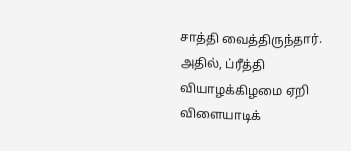சாத்தி வைத்திருந்தார். அதில், ப்ரீத்தி வியாழக்கிழமை ஏறி விளையாடிக்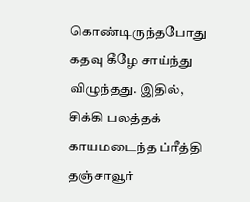கொண்டிருந்தபோது கதவு கீழே சாய்ந்து விழுந்தது. இதில், சிக்கி பலத்தக் காயமடைந்த ப்ரீத்தி தஞ்சாவூர்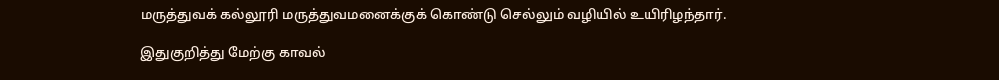மருத்துவக் கல்லூரி மருத்துவமனைக்குக் கொண்டு செல்லும் வழியில் உயிரிழந்தார்.

இதுகுறித்து மேற்கு காவல்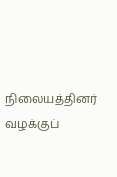நிலையத்தினர் வழக்குப்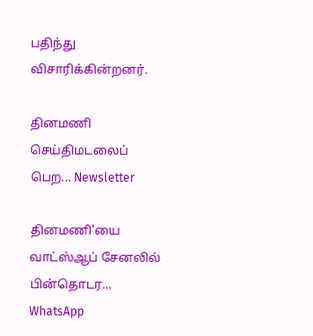பதிந்து விசாரிக்கின்றனர்.

தினமணி செய்திமடலைப் பெற... Newsletter

தினமணி'யை வாட்ஸ்ஆப் சேனலில் பின்தொடர... WhatsApp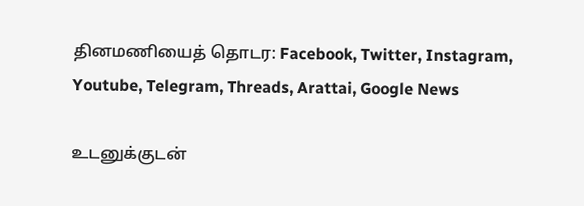தினமணியைத் தொடர: Facebook, Twitter, Instagram, Youtube, Telegram, Threads, Arattai, Google News

உடனுக்குடன்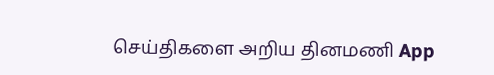செய்திகளை அறிய தினமணி App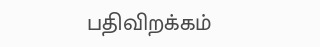பதிவிறக்கம்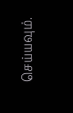செய்யவும்.